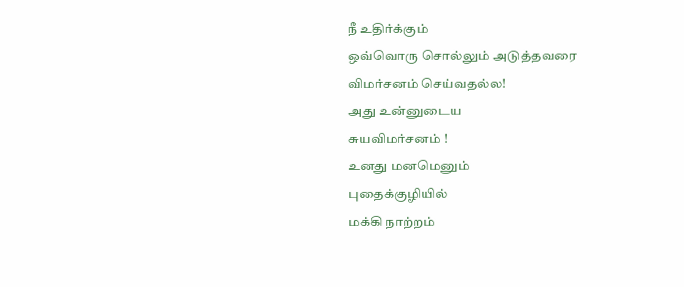நீ உதிர்க்கும்
ஒவ்வொரு சொல்லும் அடுத்தவரை
விமர்சனம் செய்வதல்ல!
அது உன்னுடைய
சுயவிமர்சனம் !
உனது மனமெனும்
புதைக்குழியில்
மக்கி நாற்றம்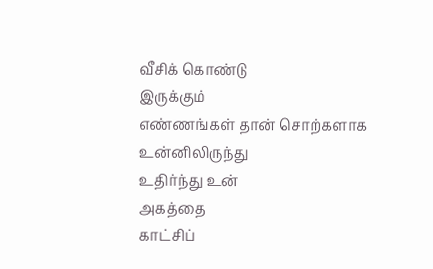வீசிக் கொண்டு
இருக்கும்
எண்ணங்கள் தான் சொற்களாக
உன்னிலிருந்து
உதிர்ந்து உன்
அகத்தை
காட்சிப்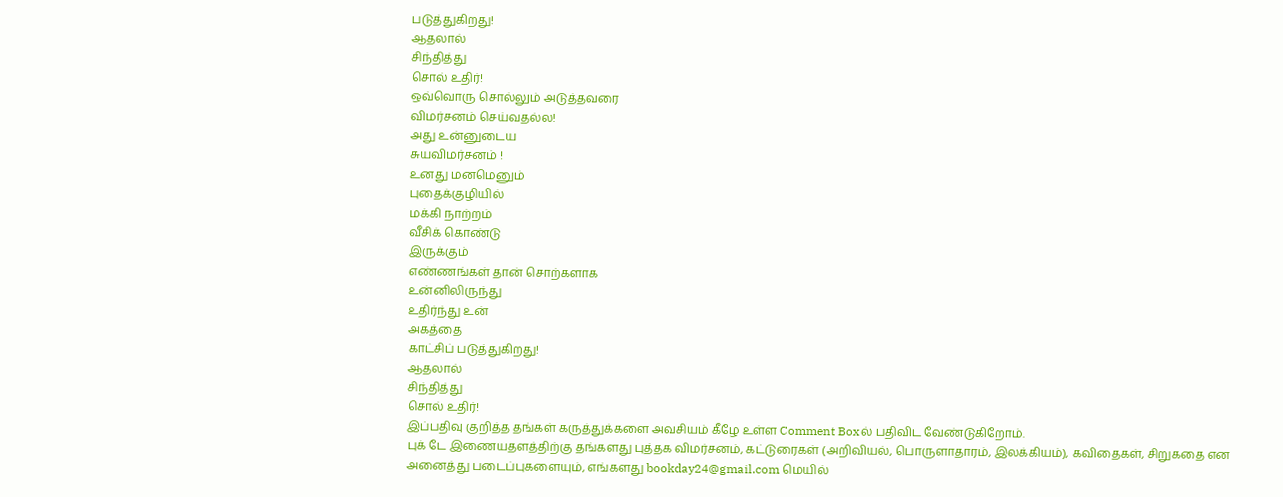படுத்துகிறது!
ஆதலால்
சிந்தித்து
சொல் உதிர்!
ஒவ்வொரு சொல்லும் அடுத்தவரை
விமர்சனம் செய்வதல்ல!
அது உன்னுடைய
சுயவிமர்சனம் !
உனது மனமெனும்
புதைக்குழியில்
மக்கி நாற்றம்
வீசிக் கொண்டு
இருக்கும்
எண்ணங்கள் தான் சொற்களாக
உன்னிலிருந்து
உதிர்ந்து உன்
அகத்தை
காட்சிப் படுத்துகிறது!
ஆதலால்
சிந்தித்து
சொல் உதிர்!
இப்பதிவு குறித்த தங்கள் கருத்துக்களை அவசியம் கீழே உள்ள Comment Boxல் பதிவிட வேண்டுகிறோம்.
புக் டே இணையதளத்திற்கு தங்களது புத்தக விமர்சனம், கட்டுரைகள் (அறிவியல், பொருளாதாரம், இலக்கியம்), கவிதைகள், சிறுகதை என அனைத்து படைப்புகளையும், எங்களது bookday24@gmail.com மெயில்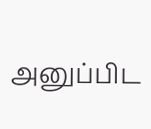அனுப்பிட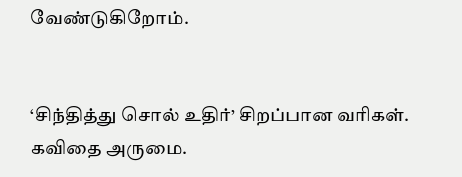வேண்டுகிறோம்.


‘சிந்தித்து சொல் உதிர்’ சிறப்பான வரிகள். கவிதை அருமை.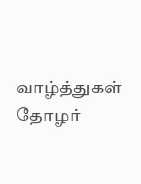வாழ்த்துகள் தோழர்